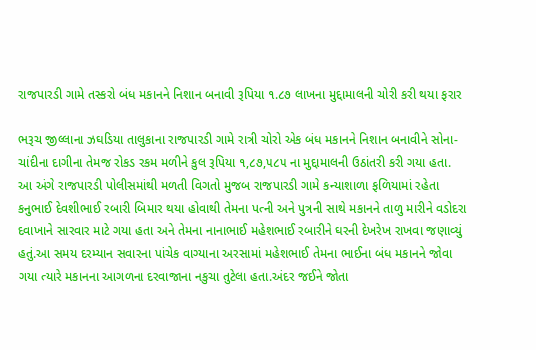રાજપારડી ગામે તસ્કરો બંધ મકાનને નિશાન બનાવી રૂપિયા ૧.૮૭ લાખના મુદ્દામાલની ચોરી કરી થયા ફરાર

ભરૂચ જીલ્લાના ઝઘડિયા તાલુકાના રાજપારડી ગામે રાત્રી ચોરો એક બંધ મકાનને નિશાન બનાવીને સોના-ચાંદીના દાગીના તેમજ રોકડ રકમ મળીને કુલ રૂપિયા ૧,૮૭,૫૮૫ ના મુદ્દામાલની ઉઠાંતરી કરી ગયા હતા.
આ અંગે રાજપારડી પોલીસમાંથી મળતી વિગતો મુજબ રાજપારડી ગામે કન્યાશાળા ફળિયામાં રહેતા કનુભાઈ દેવશીભાઈ રબારી બિમાર થયા હોવાથી તેમના પત્ની અને પુત્રની સાથે મકાનને તાળુ મારીને વડોદરા દવાખાને સારવાર માટે ગયા હતા અને તેમના નાનાભાઈ મહેશભાઈ રબારીને ઘરની દેખરેખ રાખવા જણાવ્યું હતું.આ સમય દરમ્યાન સવારના પાંચેક વાગ્યાના અરસામાં મહેશભાઈ તેમના ભાઈના બંધ મકાનને જોવા ગયા ત્યારે મકાનના આગળના દરવાજાના નકુચા તુટેલા હતા.અંદર જઈને જોતા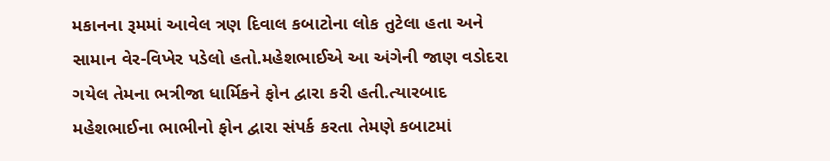મકાનના રૂમમાં આવેલ ત્રણ દિવાલ કબાટોના લોક તુટેલા હતા અને સામાન વેર-વિખેર પડેલો હતો.મહેશભાઈએ આ અંગેની જાણ વડોદરા ગયેલ તેમના ભત્રીજા ધાર્મિકને ફોન દ્વારા કરી હતી.ત્યારબાદ મહેશભાઈના ભાભીનો ફોન દ્વારા સંપર્ક કરતા તેમણે કબાટમાં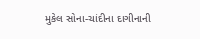મુકેલ સોના-ચાંદીના દાગીનાની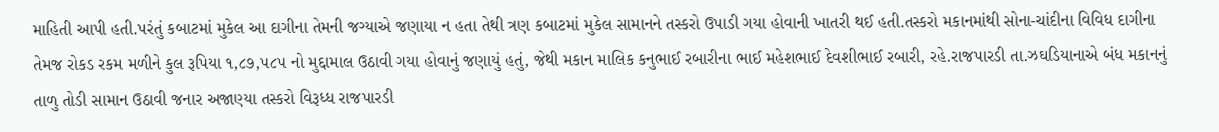માહિતી આપી હતી.પરંતું કબાટમાં મુકેલ આ દાગીના તેમની જગ્યાએ જણાયા ન હતા તેથી ત્રણ કબાટમાં મુકેલ સામાનને તસ્કરો ઉપાડી ગયા હોવાની ખાતરી થઈ હતી.તસ્કરો મકાનમાંથી સોના-ચાંદીના વિવિધ દાગીના તેમજ રોકડ રકમ મળીને કુલ રૂપિયા ૧,૮૭,૫૮૫ નો મુદ્દામાલ ઉઠાવી ગયા હોવાનું જણાયું હતું, જેથી મકાન માલિક કનુભાઈ રબારીના ભાઈ મહેશભાઈ દેવશીભાઈ રબારી, રહે.રાજપારડી તા.ઝઘડિયાનાએ બંધ મકાનનું તાળુ તોડી સામાન ઉઠાવી જનાર અજાણ્યા તસ્કરો વિરૂધ્ધ રાજપારડી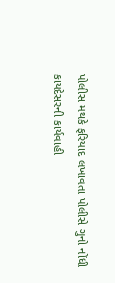પોલીસ મથકે ફરિયાદ લખાવતા પોલીસે ગુનો નોંધી કાયદેસરની કાર્યવાહી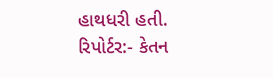હાથધરી હતી.
રિપોર્ટર:- કેતન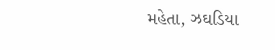મહેતા, ઝઘડિયા